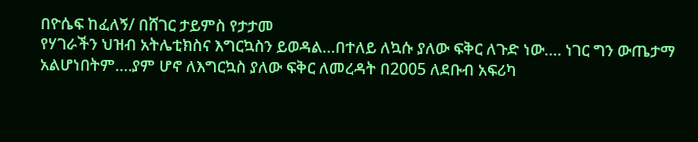በዮሴፍ ከፈለኝ/ በሸገር ታይምስ የታታመ
የሃገራችን ህዝብ አትሌቲክስና እግርኳስን ይወዳል…በተለይ ለኳሱ ያለው ፍቅር ለጉድ ነው…. ነገር ግን ውጤታማ
አልሆነበትም….ያም ሆኖ ለእግርኳስ ያለው ፍቅር ለመረዳት በ2005 ለደቡብ አፍሪካ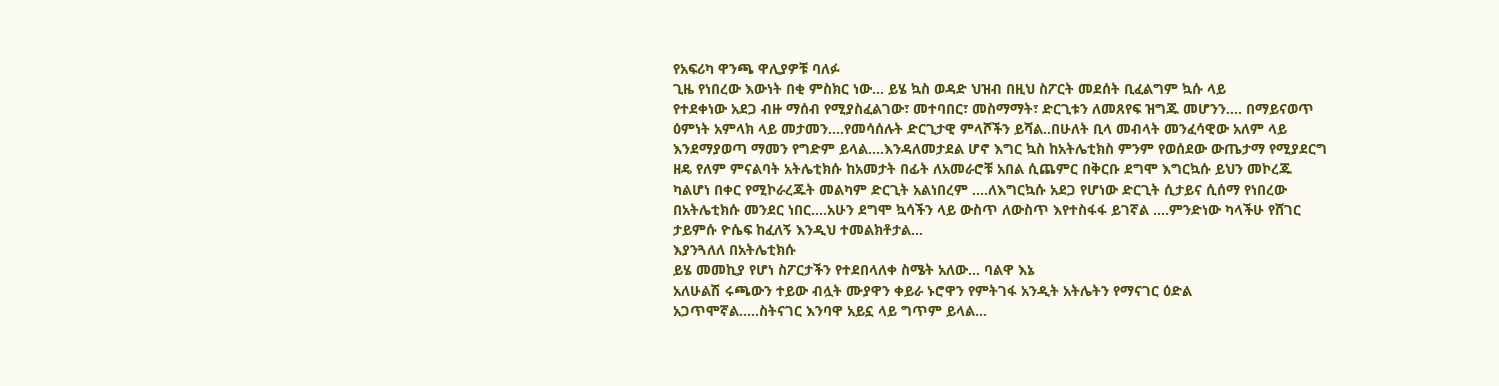የአፍሪካ ዋንጫ ዋሊያዎቹ ባለፉ
ጊዜ የነበረው እውነት በቂ ምስክር ነው… ይሄ ኳስ ወዳድ ህዝብ በዚህ ስፖርት መደሰት ቢፈልግም ኳሱ ላይ
የተደቀነው አደጋ ብዙ ማሰብ የሚያስፈልገው፣ መተባበር፣ መስማማት፣ ድርጊቱን ለመጸየፍ ዝግጁ መሆንን…. በማይናወጥ
ዕምነት አምላክ ላይ መታመን….የመሳሰሉት ድርጊታዊ ምላሾችን ይሻል..በሁለት ቢላ መብላት መንፈሳዊው አለም ላይ
እንደማያወጣ ማመን የግድም ይላል….እንዳለመታደል ሆኖ እግር ኳስ ከአትሌቲክስ ምንም የወሰደው ውጤታማ የሚያደርግ
ዘዴ የለም ምናልባት አትሌቲክሱ ከአመታት በፊት ለአመራሮቹ አበል ሲጨምር በቅርቡ ደግሞ እግርኳሱ ይህን መኮረጁ
ካልሆነ በቀር የሚኮራረጁት መልካም ድርጊት አልነበረም ….ለእግርኳሱ አደጋ የሆነው ድርጊት ሲታይና ሲሰማ የነበረው
በአትሌቲክሱ መንደር ነበር….አሁን ደግሞ ኳሳችን ላይ ውስጥ ለውስጥ እየተስፋፋ ይገኛል ….ምንድነው ካላችሁ የሸገር
ታይምሱ ዮሴፍ ከፈለኝ እንዲህ ተመልክቶታል…
እያንጓለለ በአትሌቲክሱ
ይሄ መመኪያ የሆነ ስፖርታችን የተደበላለቀ ስሜት አለው… ባልዋ እኔ
አለሁልሽ ሩጫውን ተይው ብሏት ሙያዋን ቀይራ ኑሮዋን የምትገፋ አንዲት አትሌትን የማናገር ዕድል
አጋጥሞኛል…..ስትናገር እንባዋ አይኗ ላይ ግጥም ይላል…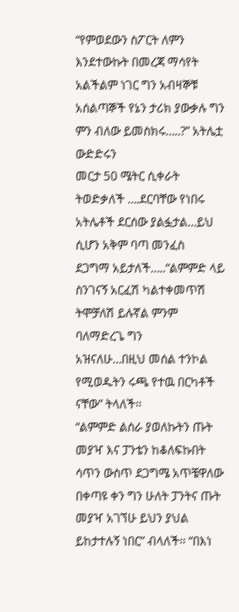“የምወደውን ስፖርት ለምን እንደተውኩት በመረጃ ማሳየት
አልችልም ነገር ግን አብዛኞቹ አሰልጣኞች የኔን ታሪክ ያውቃሉ ግን ምን ብለው ይመስክሩ…..?” አትሌቷ ውድድሩን
መርታ 50 ሜትር ሲቀራት ትወድቃለች ….ደርባቸው የነበሩ አትሌቶች ደርሰው ያልፏታል…ይህ ሲሆን አቅም ባጣ መንፈስ
ደጋግማ አይታለች…..“ልምምድ ላይ ስንገናኝ አርፈሽ ካልተቀመጥሽ ትሞቻለሽ ይሉኛል ምንም ባለማድረጌ ግን
አዝናለሁ…በዚህ መሰል ተንኮል የሚወዱትን ሩጫ የተዉ በርካቶች ናቸው” ትላለች፡፡
“ልምምድ ልሰራ ያወለኩትን ጡት
መያዣ እና ፓንቴን ከቆለፍኩበት ሳጥን ውስጥ ደጋግሜ አጥቼዋለው በቀጣዩ ቀን ግን ሁለት ፓንትና ጡት መያዣ አገኘሁ ይህን ያህል
ይከታተሉኝ ነበር” ብላለች፡፡ “በእነ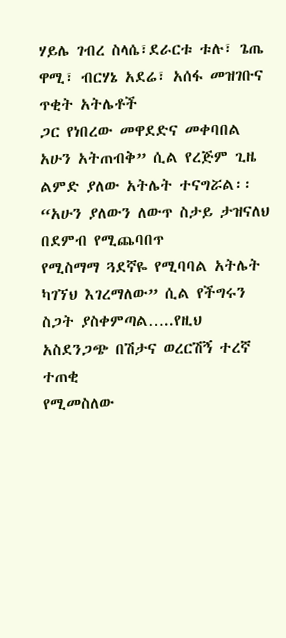ሃይሌ ገብረ ስላሴ፣ደራርቱ ቱሉ፣ ጌጤ ዋሚ፣ ብርሃኔ አደሬ፣ አሰፋ መዝገቡና ጥቂት አትሌቶች
ጋር የነበረው መዋደድና መቀባበል አሁን አትጠብቅ” ሲል የረጅም ጊዜ ልምድ ያለው አትሌት ተናግሯል፡፡ “አሁን ያለውን ለውጥ ስታይ ታዝናለህ በደምብ የሚጨባበጥ
የሚስማማ ጓደኛዬ የሚባባል አትሌት ካገኘህ እገረማለው” ሲል የችግሩን
ስጋት ያስቀምጣል…..የዚህ አስደንጋጭ በሽታና ወረርሽኝ ተረኛ ተጠቂ
የሚመስለው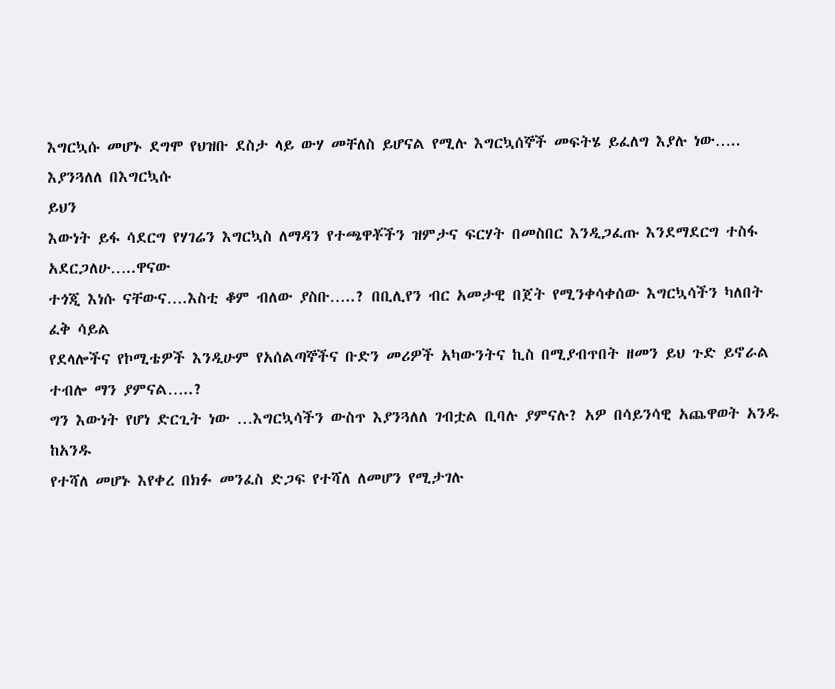እግርኳሱ መሆኑ ደግሞ የህዝቡ ደስታ ላይ ውሃ መቸለስ ይሆናል የሚሉ እግርኳሰኞች መፍትሄ ይፈለግ እያሉ ነው…..
እያንጓለለ በእግርኳሱ
ይህን
እውነት ይፋ ሳደርግ የሃገሬን እግርኳስ ለማዳን የተጫዋቾችን ዝምታና ፍርሃት በመስበር እንዲጋፈጡ እንደማደርግ ተስፋ አደርጋለሁ…..ዋናው
ተጎጂ እነሱ ናቸውና….እስቲ ቆም ብለው ያስቡ…..? በቢሊየን ብር አመታዊ በጀት የሚንቀሳቀሰው እግርኳሳችን ካለበት ፈቅ ሳይል
የደላሎችና የኮሚቴዎች እንዲሁም የአሰልጣኞችና ቡድን መሪዎች አካውንትና ኪስ በሚያብጥበት ዘመን ይህ ጉድ ይኖራል ተብሎ ማን ያምናል…..?
ግን እውነት የሆነ ድርጊት ነው …እግርኳሳችን ውስጥ እያንጓለለ ገብቷል ቢባሉ ያምናሉ? አዎ በሳይንሳዊ አጨዋወት አንዱ ከአንዱ
የተሻለ መሆኑ እየቀረ በክፉ መንፈስ ድጋፍ የተሻለ ለመሆን የሚታገሉ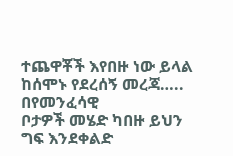ተጨዋቾች እየበዙ ነው ይላል ከሰሞኑ የደረሰኝ መረጃ….. በየመንፈሳዊ
ቦታዎች መሄድ ካበዙ ይህን ግፍ እንደቀልድ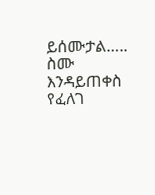ይሰሙታል….. ስሙ እንዳይጠቀስ የፈለገ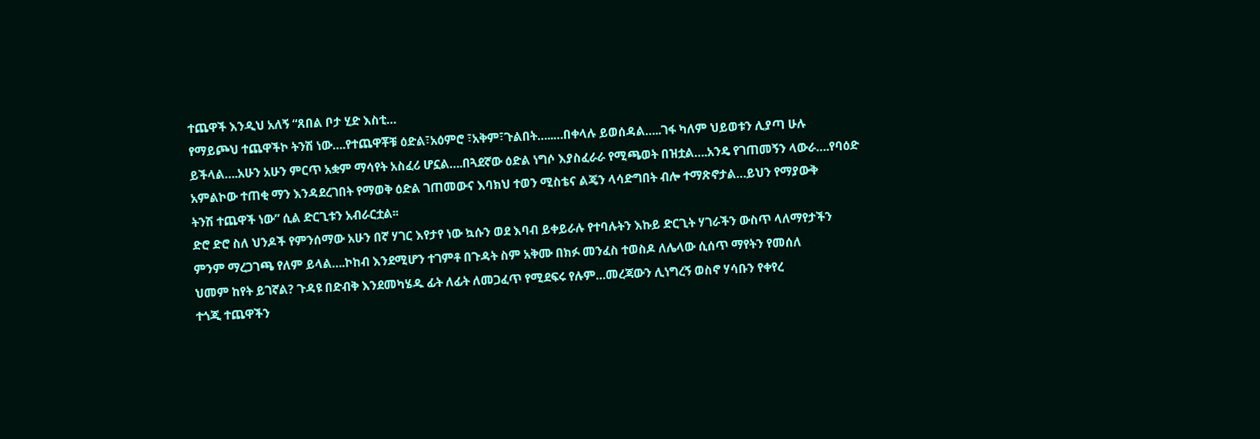ተጨዋች እንዲህ አለኝ “ጸበል ቦታ ሂድ እስቲ…
የማይጮህ ተጨዋችኮ ትንሽ ነው….የተጨዋቾቹ ዕድል፣አዕምሮ ፣አቅም፣ጉልበት…..…በቀላሉ ይወሰዳል…..ገፋ ካለም ህይወቱን ሊያጣ ሁሉ
ይችላል….አሁን አሁን ምርጥ አቋም ማሳየት አስፈሪ ሆኗል….በጓደኛው ዕድል ነግሶ እያስፈራራ የሚጫወት በዝቷል….አንዴ የገጠመኝን ላውራ….የባዕድ
አምልኮው ተጠቂ ማን እንዳደረገበት የማወቅ ዕድል ገጠመውና እባክህ ተወን ሚስቴና ልጄን ላሳድግበት ብሎ ተማጽኖታል…ይህን የማያውቅ
ትንሽ ተጨዋች ነው” ሲል ድርጊቱን አብራርቷል፡፡
ድሮ ድሮ ስለ ህንዶች የምንሰማው አሁን በኛ ሃገር እየታየ ነው ኳሱን ወደ እባብ ይቀይራሉ የተባሉትን እኩይ ድርጊት ሃገራችን ውስጥ ላለማየታችን
ምንም ማረጋገጫ የለም ይላል….ኮከብ እንደሚሆን ተገምቶ በጉዳት ስም አቅሙ በክፉ መንፈስ ተወስዶ ለሌላው ሲሰጥ ማየትን የመሰለ
ህመም ከየት ይገኛል? ጉዳዩ በድብቅ እንደመካሄዱ ፊት ለፊት ለመጋፈጥ የሚደፍሩ የሉም…መረጃውን ሊነግረኝ ወስኖ ሃሳቡን የቀየረ
ተጎጂ ተጨዋችን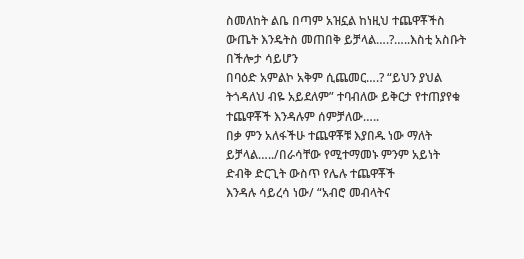ስመለከት ልቤ በጣም አዝኗል ከነዚህ ተጨዋቾችስ ውጤት እንዴትስ መጠበቅ ይቻላል….?…..እስቲ አስቡት በችሎታ ሳይሆን
በባዕድ አምልኮ አቅም ሲጨመር….? “ይህን ያህል ትጎዳለህ ብዬ አይደለም” ተባብለው ይቅርታ የተጠያየቁ ተጨዋቾች እንዳሉም ሰምቻለው…..
በቃ ምን አለፋችሁ ተጨዋቾቹ እያበዱ ነው ማለት ይቻላል…../በራሳቸው የሚተማመኑ ምንም አይነት ድብቅ ድርጊት ውስጥ የሌሉ ተጨዋቾች
እንዳሉ ሳይረሳ ነው/ “አብሮ መብላትና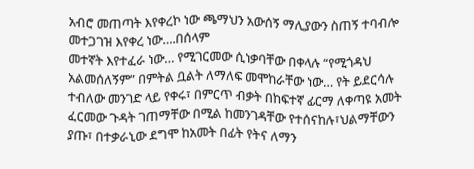አብሮ መጠጣት እየቀረኮ ነው ጫማህን አውሰኝ ማሊያውን ስጠኝ ተባብሎ መተጋገዝ እየቀረ ነው….በሰላም
መተኛት እየተፈራ ነው… የሚገርመው ሲነቃባቸው በቀላሉ “የሚጎዳህ አልመሰለኝም” በምትል ቧልት ለማለፍ መሞከራቸው ነው… የት ይደርሳሉ
ተብለው መንገድ ላይ የቀሩ፣ በምርጥ ብቃት በከፍተኛ ፊርማ ለቀጣዩ አመት ፈርመው ጉዳት ገጠማቸው በሚል ከመንገዳቸው የተሰናከሉ፣ህልማቸውን
ያጡ፣ በተቃራኒው ደግሞ ከአመት በፊት የትና ለማን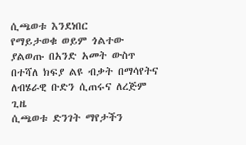ሲጫወቱ እንደነበር
የማይታወቁ ወይም ጎልተው ያልወጡ በአንድ አመት ውስጥ በተሻለ ክፍያ ልዩ ብቃት በማሳየትና ለብሄራዊ ቡድን ሲጠሩና ለረጅም ጊዜ
ሲጫወቱ ድንገት ማየታችን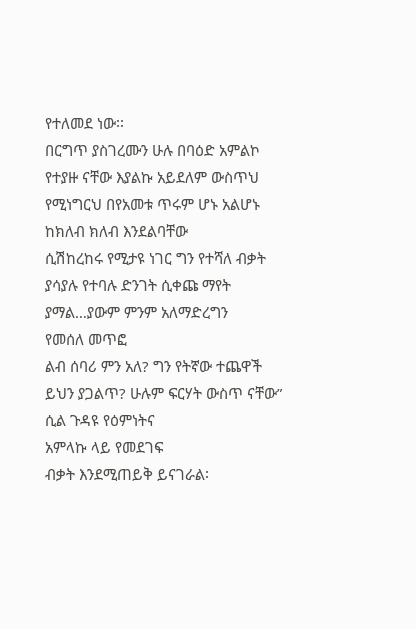የተለመደ ነው፡፡
በርግጥ ያስገረሙን ሁሉ በባዕድ አምልኮ የተያዙ ናቸው እያልኩ አይደለም ውስጥህ
የሚነግርህ በየአመቱ ጥሩም ሆኑ አልሆኑ ከክለብ ክለብ እንደልባቸው
ሲሽከረከሩ የሚታዩ ነገር ግን የተሻለ ብቃት ያሳያሉ የተባሉ ድንገት ሲቀጩ ማየት ያማል…ያውም ምንም አለማድረግን
የመሰለ መጥፎ
ልብ ሰባሪ ምን አለ? ግን የትኛው ተጨዋች ይህን ያጋልጥ? ሁሉም ፍርሃት ውስጥ ናቸው” ሲል ጉዳዩ የዕምነትና
አምላኩ ላይ የመደገፍ
ብቃት እንደሚጠይቅ ይናገራል፡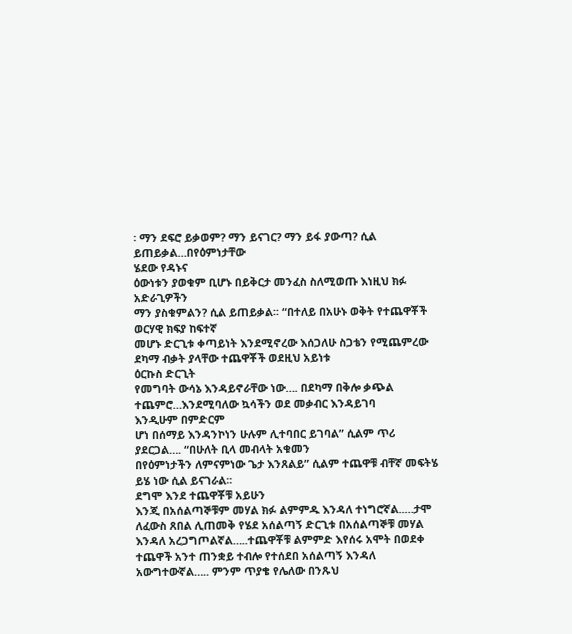፡ ማን ደፍሮ ይቃወም? ማን ይናገር? ማን ይፋ ያውጣ? ሲል ይጠይቃል…በየዕምነታቸው
ሄደው የዳኑና
ዕውነቱን ያወቁም ቢሆኑ በይቅርታ መንፈስ ስለሚወጡ እነዚህ ክፉ አድራጊዎችን
ማን ያስቁምልን? ሲል ይጠይቃል፡፡ “በተለይ በአሁኑ ወቅት የተጨዋቾች ወርሃዊ ክፍያ ከፍተኛ
መሆኑ ድርጊቱ ቀጣይነት እንደሚኖረው እሰጋለሁ ስጋቴን የሚጨምረው ደካማ ብቃት ያላቸው ተጨዋቾች ወደዚህ አይነቱ
ዕርኩስ ድርጊት
የመግባት ውሳኔ እንዳይኖራቸው ነው…. በደካማ በቅሎ ቃጭል ተጨምሮ…እንደሚባለው ኳሳችን ወደ መቃብር እንዳይገባ
እንዲሁም በምድርም
ሆነ በሰማይ እንዳንኮነን ሁሉም ሊተባበር ይገባል” ሲልም ጥሪ ያደርጋል…. “በሁለት ቢላ መብላት አቁመን
በየዕምነታችን ለምናምነው ጌታ እንጸልይ” ሲልም ተጨዋቹ ብቸኛ መፍትሄ ይሄ ነው ሲል ይናገራል፡፡
ደግሞ እንደ ተጨዋቾቹ አይሁን
እንጂ በአሰልጣኞቹም መሃል ክፉ ልምምዱ እንዳለ ተነግሮኛል..…ታሞ ለፈውስ ጸበል ሊጠመቅ የሄደ አሰልጣኝ ድርጊቱ በአሰልጣኞቹ መሃል
እንዳለ አረጋግጦልኛል…..ተጨዋቾቹ ልምምድ እየሰሩ አሞት በወደቀ
ተጨዋች አንተ ጠንቋይ ተብሎ የተሰደበ አሰልጣኝ እንዳለ አውግተውኛል….. ምንም ጥያቄ የሌለው በንጹህ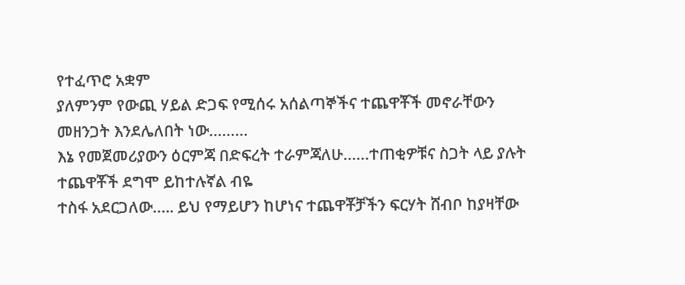የተፈጥሮ አቋም
ያለምንም የውጪ ሃይል ድጋፍ የሚሰሩ አሰልጣኞችና ተጨዋቾች መኖራቸውን መዘንጋት እንደሌለበት ነው………
እኔ የመጀመሪያውን ዕርምጃ በድፍረት ተራምጃለሁ……ተጠቂዎቹና ስጋት ላይ ያሉት ተጨዋቾች ደግሞ ይከተሉኛል ብዬ
ተስፋ አደርጋለው….. ይህ የማይሆን ከሆነና ተጨዋቾቻችን ፍርሃት ሸብቦ ከያዛቸው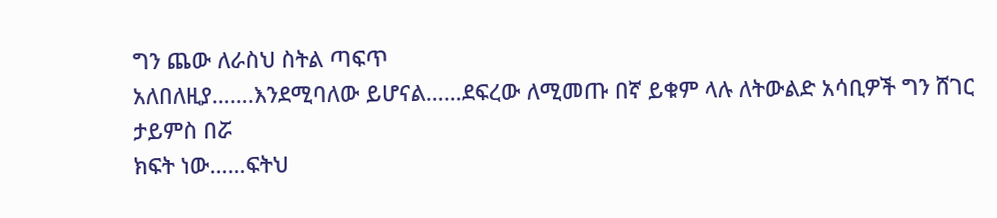ግን ጨው ለራስህ ስትል ጣፍጥ
አለበለዚያ…….እንደሚባለው ይሆናል……ደፍረው ለሚመጡ በኛ ይቁም ላሉ ለትውልድ አሳቢዎች ግን ሸገር ታይምስ በሯ
ክፍት ነው……ፍትህ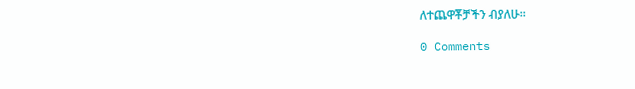ለተጨዋቾቻችን ብያለሁ፡፡

0 Comments